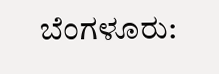ಬೆಂಗಳೂರು: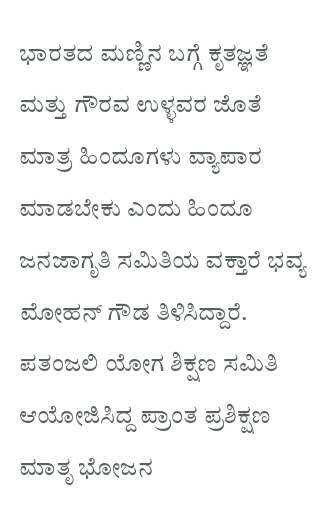ಭಾರತದ ಮಣ್ಣಿನ ಬಗ್ಗೆ ಕೃತಜ್ಞತೆ ಮತ್ತು ಗೌರವ ಉಳ್ಳವರ ಜೊತೆ ಮಾತ್ರ ಹಿಂದೂಗಳು ವ್ಯಾಪಾರ ಮಾಡಬೇಕು ಎಂದು ಹಿಂದೂ ಜನಜಾಗೃತಿ ಸಮಿತಿಯ ವಕ್ತಾರೆ ಭವ್ಯ ಮೋಹನ್ ಗೌಡ ತಿಳಿಸಿದ್ದಾರೆ. ಪತಂಜಲಿ ಯೋಗ ಶಿಕ್ಷಣ ಸಮಿತಿ ಆಯೋಜಿಸಿದ್ದ ಪ್ರಾಂತ ಪ್ರಶಿಕ್ಷಣ ಮಾತೃ ಭೋಜನ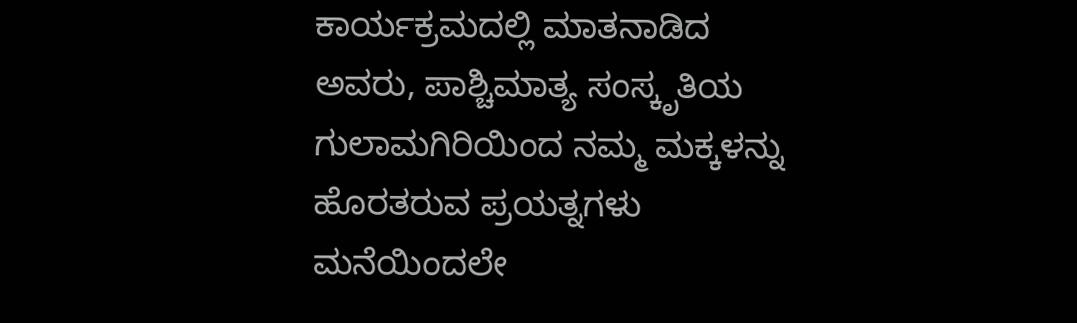ಕಾರ್ಯಕ್ರಮದಲ್ಲಿ ಮಾತನಾಡಿದ ಅವರು, ಪಾಶ್ಚಿಮಾತ್ಯ ಸಂಸ್ಕೃತಿಯ ಗುಲಾಮಗಿರಿಯಿಂದ ನಮ್ಮ ಮಕ್ಕಳನ್ನು ಹೊರತರುವ ಪ್ರಯತ್ನಗಳು ಮನೆಯಿಂದಲೇ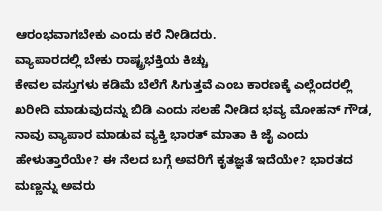ಆರಂಭವಾಗಬೇಕು ಎಂದು ಕರೆ ನೀಡಿದರು.
ವ್ಯಾಪಾರದಲ್ಲಿ ಬೇಕು ರಾಷ್ಟ್ರಭಕ್ತಿಯ ಕಿಚ್ಚು
ಕೇವಲ ವಸ್ತುಗಳು ಕಡಿಮೆ ಬೆಲೆಗೆ ಸಿಗುತ್ತವೆ ಎಂಬ ಕಾರಣಕ್ಕೆ ಎಲ್ಲೆಂದರಲ್ಲಿ ಖರೀದಿ ಮಾಡುವುದನ್ನು ಬಿಡಿ ಎಂದು ಸಲಹೆ ನೀಡಿದ ಭವ್ಯ ಮೋಹನ್ ಗೌಡ, ನಾವು ವ್ಯಾಪಾರ ಮಾಡುವ ವ್ಯಕ್ತಿ ಭಾರತ್ ಮಾತಾ ಕಿ ಜೈ ಎಂದು ಹೇಳುತ್ತಾರೆಯೇ? ಈ ನೆಲದ ಬಗ್ಗೆ ಅವರಿಗೆ ಕೃತಜ್ಞತೆ ಇದೆಯೇ? ಭಾರತದ ಮಣ್ಣನ್ನು ಅವರು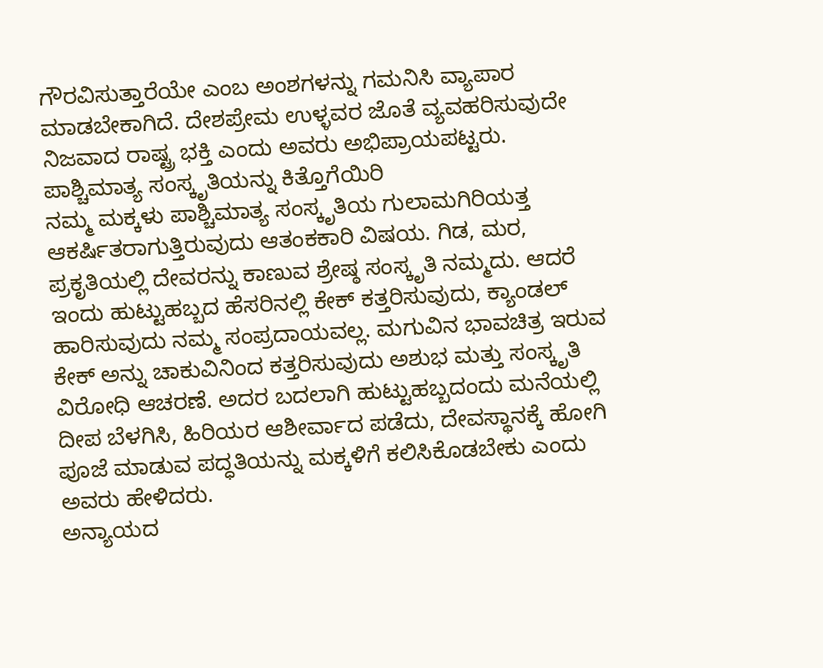ಗೌರವಿಸುತ್ತಾರೆಯೇ ಎಂಬ ಅಂಶಗಳನ್ನು ಗಮನಿಸಿ ವ್ಯಾಪಾರ ಮಾಡಬೇಕಾಗಿದೆ. ದೇಶಪ್ರೇಮ ಉಳ್ಳವರ ಜೊತೆ ವ್ಯವಹರಿಸುವುದೇ ನಿಜವಾದ ರಾಷ್ಟ್ರ ಭಕ್ತಿ ಎಂದು ಅವರು ಅಭಿಪ್ರಾಯಪಟ್ಟರು.
ಪಾಶ್ಚಿಮಾತ್ಯ ಸಂಸ್ಕೃತಿಯನ್ನು ಕಿತ್ತೊಗೆಯಿರಿ
ನಮ್ಮ ಮಕ್ಕಳು ಪಾಶ್ಚಿಮಾತ್ಯ ಸಂಸ್ಕೃತಿಯ ಗುಲಾಮಗಿರಿಯತ್ತ ಆಕರ್ಷಿತರಾಗುತ್ತಿರುವುದು ಆತಂಕಕಾರಿ ವಿಷಯ. ಗಿಡ, ಮರ, ಪ್ರಕೃತಿಯಲ್ಲಿ ದೇವರನ್ನು ಕಾಣುವ ಶ್ರೇಷ್ಠ ಸಂಸ್ಕೃತಿ ನಮ್ಮದು. ಆದರೆ ಇಂದು ಹುಟ್ಟುಹಬ್ಬದ ಹೆಸರಿನಲ್ಲಿ ಕೇಕ್ ಕತ್ತರಿಸುವುದು, ಕ್ಯಾಂಡಲ್ ಹಾರಿಸುವುದು ನಮ್ಮ ಸಂಪ್ರದಾಯವಲ್ಲ. ಮಗುವಿನ ಭಾವಚಿತ್ರ ಇರುವ ಕೇಕ್ ಅನ್ನು ಚಾಕುವಿನಿಂದ ಕತ್ತರಿಸುವುದು ಅಶುಭ ಮತ್ತು ಸಂಸ್ಕೃತಿ ವಿರೋಧಿ ಆಚರಣೆ. ಅದರ ಬದಲಾಗಿ ಹುಟ್ಟುಹಬ್ಬದಂದು ಮನೆಯಲ್ಲಿ ದೀಪ ಬೆಳಗಿಸಿ, ಹಿರಿಯರ ಆಶೀರ್ವಾದ ಪಡೆದು, ದೇವಸ್ಥಾನಕ್ಕೆ ಹೋಗಿ ಪೂಜೆ ಮಾಡುವ ಪದ್ಧತಿಯನ್ನು ಮಕ್ಕಳಿಗೆ ಕಲಿಸಿಕೊಡಬೇಕು ಎಂದು ಅವರು ಹೇಳಿದರು.
ಅನ್ಯಾಯದ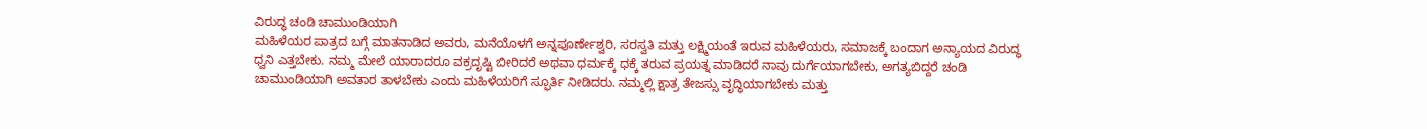ವಿರುದ್ಧ ಚಂಡಿ ಚಾಮುಂಡಿಯಾಗಿ
ಮಹಿಳೆಯರ ಪಾತ್ರದ ಬಗ್ಗೆ ಮಾತನಾಡಿದ ಅವರು, ಮನೆಯೊಳಗೆ ಅನ್ನಪೂರ್ಣೇಶ್ವರಿ, ಸರಸ್ವತಿ ಮತ್ತು ಲಕ್ಷ್ಮಿಯಂತೆ ಇರುವ ಮಹಿಳೆಯರು, ಸಮಾಜಕ್ಕೆ ಬಂದಾಗ ಅನ್ಯಾಯದ ವಿರುದ್ಧ ಧ್ವನಿ ಎತ್ತಬೇಕು. ನಮ್ಮ ಮೇಲೆ ಯಾರಾದರೂ ವಕ್ರದೃಷ್ಟಿ ಬೀರಿದರೆ ಅಥವಾ ಧರ್ಮಕ್ಕೆ ಧಕ್ಕೆ ತರುವ ಪ್ರಯತ್ನ ಮಾಡಿದರೆ ನಾವು ದುರ್ಗೆಯಾಗಬೇಕು, ಅಗತ್ಯಬಿದ್ದರೆ ಚಂಡಿ ಚಾಮುಂಡಿಯಾಗಿ ಅವತಾರ ತಾಳಬೇಕು ಎಂದು ಮಹಿಳೆಯರಿಗೆ ಸ್ಫೂರ್ತಿ ನೀಡಿದರು. ನಮ್ಮಲ್ಲಿ ಕ್ಷಾತ್ರ ತೇಜಸ್ಸು ವೃದ್ಧಿಯಾಗಬೇಕು ಮತ್ತು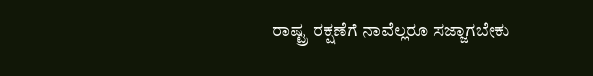ರಾಷ್ಟ್ರ ರಕ್ಷಣೆಗೆ ನಾವೆಲ್ಲರೂ ಸಜ್ಜಾಗಬೇಕು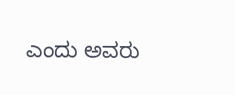ಎಂದು ಅವರು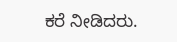ಕರೆ ನೀಡಿದರು.